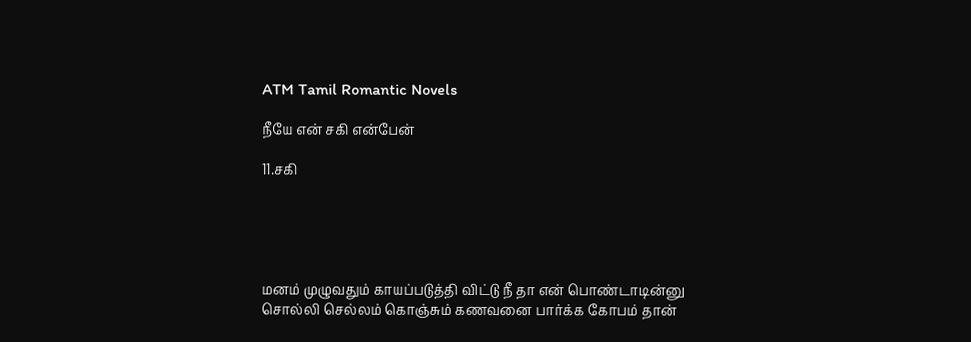ATM Tamil Romantic Novels

நீயே என் சகி என்பேன்

11.சகி





மனம் முழுவதும் காயப்படுத்தி விட்டு நீ தா என் பொண்டாடின்னு சொல்லி செல்லம் கொஞ்சும் கணவனை பார்க்க கோபம் தான்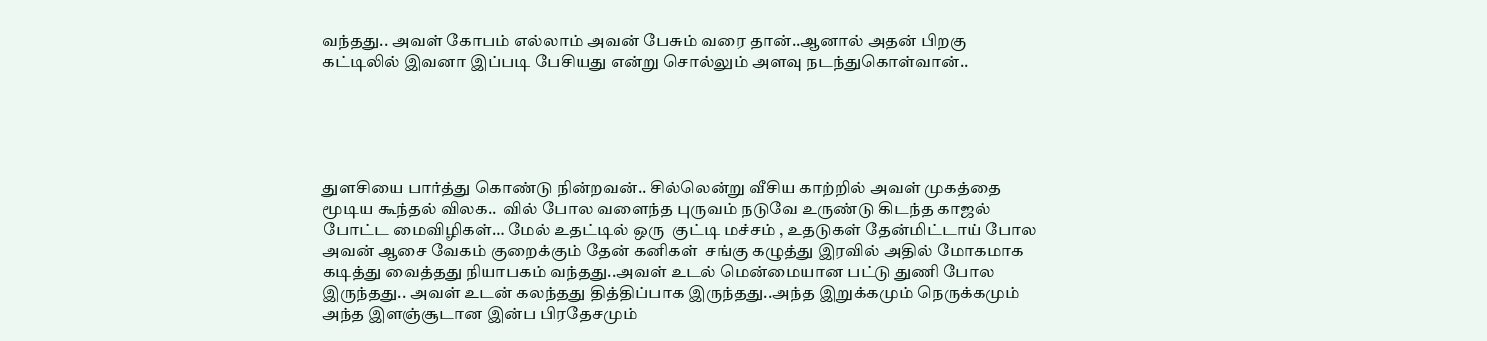வந்தது.. அவள் கோபம் எல்லாம் அவன் பேசும் வரை தான்..ஆனால் அதன் பிறகு கட்டிலில் இவனா இப்படி பேசியது என்று சொல்லும் அளவு நடந்துகொள்வான்..





துளசியை பார்த்து கொண்டு நின்றவன்.. சில்லென்று வீசிய காற்றில் அவள் முகத்தை மூடிய கூந்தல் விலக..  வில் போல வளைந்த புருவம் நடுவே உருண்டு கிடந்த காஜல் போட்ட மைவிழிகள்… மேல் உதட்டில் ஒரு  குட்டி மச்சம் , உதடுகள் தேன்மிட்டாய் போல அவன் ஆசை வேகம் குறைக்கும் தேன் கனிகள்  சங்கு கழுத்து இரவில் அதில் மோகமாக கடித்து வைத்தது நியாபகம் வந்தது..அவள் உடல் மென்மையான பட்டு துணி போல இருந்தது.. அவள் உடன் கலந்தது தித்திப்பாக இருந்தது..அந்த இறுக்கமும் நெருக்கமும் அந்த இளஞ்சூடான இன்ப பிரதேசமும்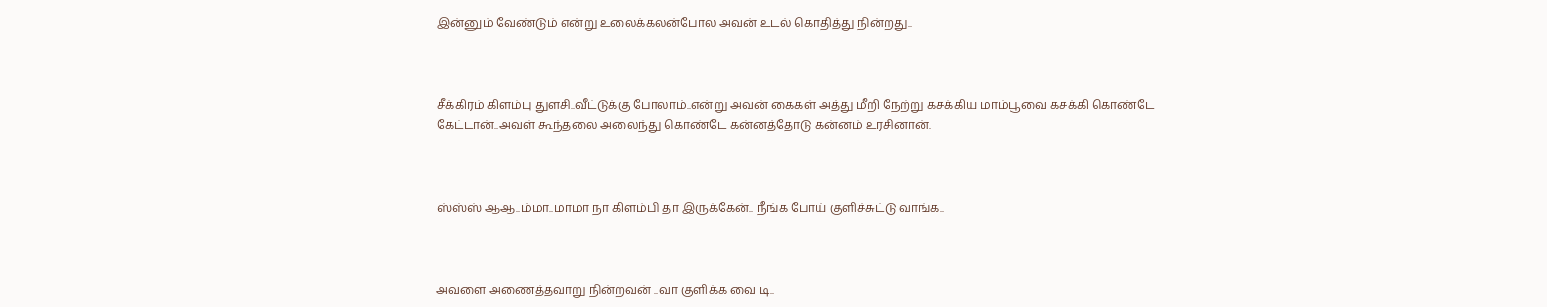இன்னும் வேண்டும் என்று உலைக்கலன்போல அவன் உடல் கொதித்து நின்றது..



சீக்கிரம் கிளம்பு துளசி..வீட்டுக்கு போலாம்..என்று அவன் கைகள் அத்து மீறி நேற்று கசக்கிய மாம்பூவை கசக்கி கொண்டே கேட்டான்..அவள் கூந்தலை அலைந்து கொண்டே கன்னத்தோடு கன்னம் உரசினான்.



ஸ்ஸ்ஸ் ஆஆ..ம்மா..மாமா நா கிளம்பி தா இருக்கேன்.. நீங்க போய் குளிச்சுட்டு வாங்க..



அவளை அணைத்தவாறு நின்றவன் ..வா குளிக்க வை டி..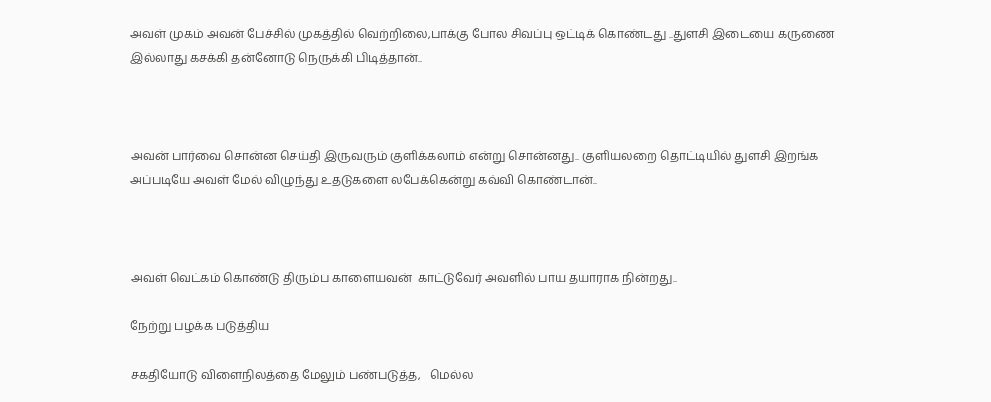அவள் முகம் அவன் பேச்சில் முகத்தில் வெற்றிலை,பாக்கு போல சிவப்பு ஒட்டிக் கொண்டது ..துளசி இடையை கருணை இல்லாது கசக்கி தன்னோடு நெருக்கி பிடித்தான்..



அவன் பார்வை சொன்ன செய்தி இருவரும் குளிக்கலாம் என்று சொன்னது.. குளியலறை தொட்டியில் துளசி இறங்க  அப்படியே அவள் மேல் விழுந்து உதடுகளை லபேக்கென்று கவ்வி கொண்டான்..



அவள் வெட்கம் கொண்டு திரும்ப காளையவன்  காட்டுவேர் அவளில் பாய தயாராக நின்றது..

நேற்று பழக்க படுத்திய

சகதியோடு விளைநிலத்தை மேலும் பண்படுத்த,   மெல்ல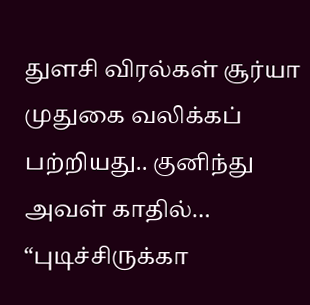துளசி விரல்கள் சூர்யா  முதுகை வலிக்கப் பற்றியது.. குனிந்து அவள் காதில்… “புடிச்சிருக்கா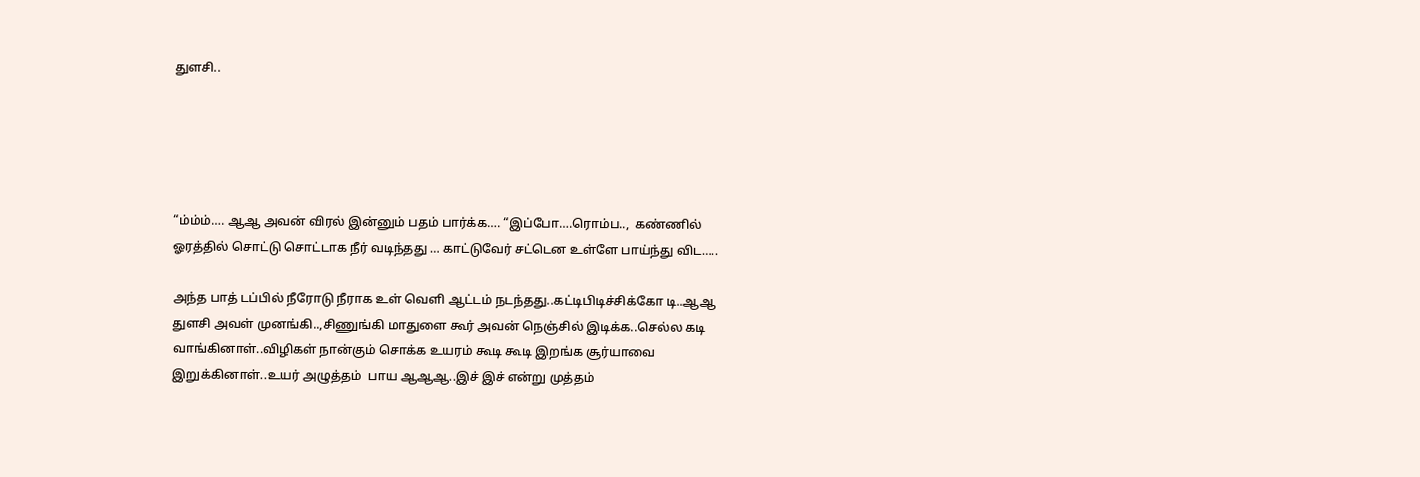துளசி..





“ம்ம்ம்…. ஆஆ அவன் விரல் இன்னும் பதம் பார்க்க…. “இப்போ….ரொம்ப..,  கண்ணில் ஓரத்தில் சொட்டு சொட்டாக நீர் வடிந்தது … காட்டுவேர் சட்டென உள்ளே பாய்ந்து விட…..

அந்த பாத் டப்பில் நீரோடு நீராக உள் வெளி ஆட்டம் நடந்தது..கட்டிபிடிச்சிக்கோ டி..ஆஆ துளசி அவள் முனங்கி..,சிணுங்கி மாதுளை கூர் அவன் நெஞ்சில் இடிக்க..செல்ல கடி வாங்கினாள்..விழிகள் நான்கும் சொக்க உயரம் கூடி கூடி இறங்க சூர்யாவை இறுக்கினாள்..உயர் அழுத்தம்  பாய ஆஆஆ..இச் இச் என்று முத்தம்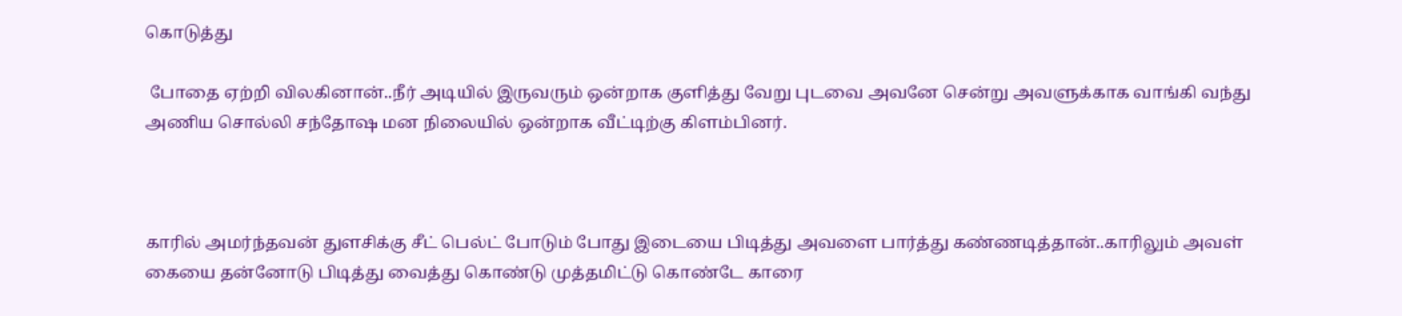கொடுத்து

 போதை ஏற்றி விலகினான்..நீர் அடியில் இருவரும் ஒன்றாக குளித்து வேறு புடவை அவனே சென்று அவளுக்காக வாங்கி வந்து அணிய சொல்லி சந்தோஷ மன நிலையில் ஒன்றாக வீட்டிற்கு கிளம்பினர்.



காரில் அமர்ந்தவன் துளசிக்கு சீட் பெல்ட் போடும் போது இடையை பிடித்து அவளை பார்த்து கண்ணடித்தான்..காரிலும் அவள் கையை தன்னோடு பிடித்து வைத்து கொண்டு முத்தமிட்டு கொண்டே காரை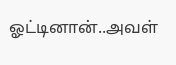ஓட்டினான்..அவள்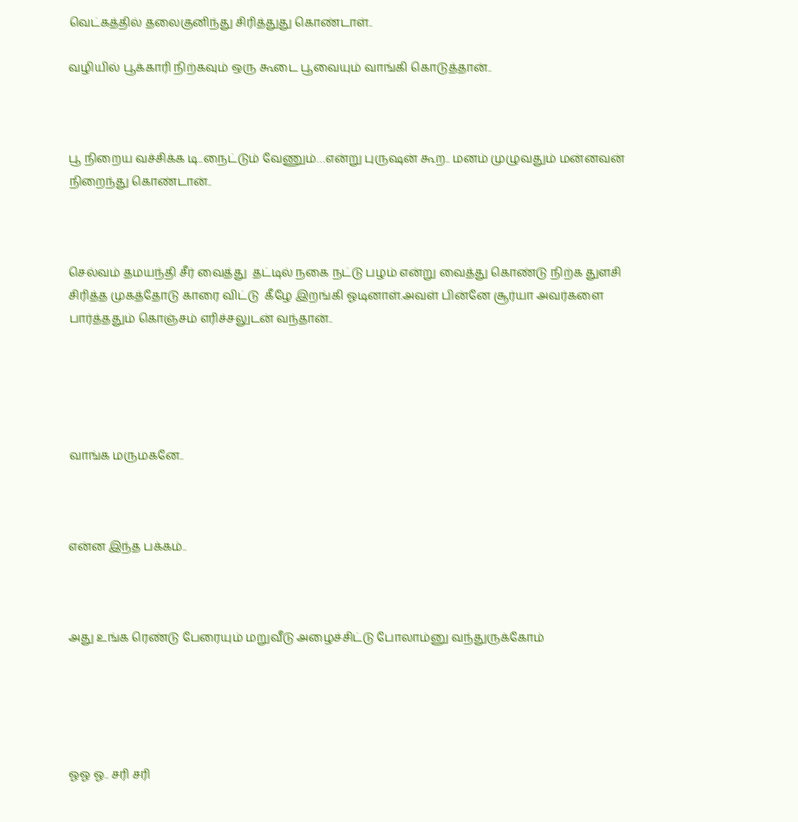வெட்கத்தில் தலைகுனிந்து சிரித்துது கொண்டாள்..

வழியில் பூக்காரி நிற்கவும் ஒரு கூடை பூவையும் வாங்கி கொடுத்தான்..



பூ நிறைய வச்சிக்க டி..நைட்டும் வேணும்…என்று புருஷன் கூற.. மனம் முழுவதும் மன்னவன் நிறைந்து கொண்டான்..



செல்வம் தமயந்தி சீர் வைத்து  தட்டில் நகை நட்டு பழம் என்று வைத்து கொண்டு நிற்க துளசி சிரித்த முகத்தோடு காரை விட்டு  கீழே இறங்கி ஓடினாள்.அவள் பின்னே சூர்யா அவர்களை பார்த்ததும் கொஞ்சம் எரிச்சலுடன் வந்தான்..





வாங்க மருமகனே..



என்ன இந்த பக்கம்..



அது உங்க ரெண்டு பேரையும் மறுவீடு அழைச்சிட்டு போலாம்னு வந்துருக்கோம்





ஓஓ ஓ.. சரி சரி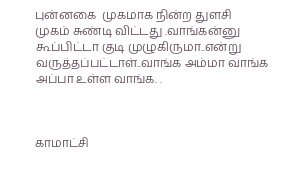புன்னகை  முகமாக நின்ற துளசி  முகம் சுண்டி விட்டது .வாங்கன்னு கூப்பிட்டா குடி முழுகிருமா..என்று வருத்தப்பட்டாள்..வாங்க அம்மா வாங்க அப்பா உள்ள வாங்க. .



காமாட்சி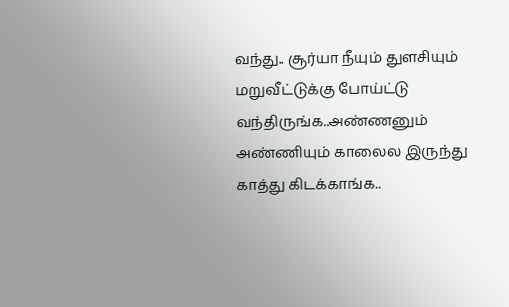வந்து.. சூர்யா நீயும் துளசியும் மறுவீட்டுக்கு போய்ட்டு வந்திருங்க..அண்ணனும் அண்ணியும் காலைல இருந்து காத்து கிடக்காங்க..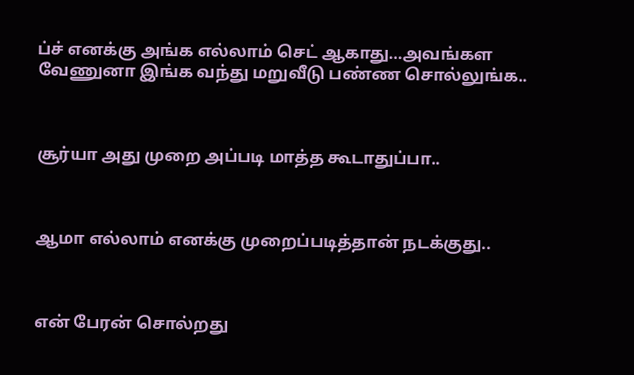ப்ச் எனக்கு அங்க எல்லாம் செட் ஆகாது…அவங்கள வேணுனா இங்க வந்து மறுவீடு பண்ண சொல்லுங்க..



சூர்யா அது முறை அப்படி மாத்த கூடாதுப்பா..



ஆமா எல்லாம் எனக்கு முறைப்படித்தான் நடக்குது..



என் பேரன் சொல்றது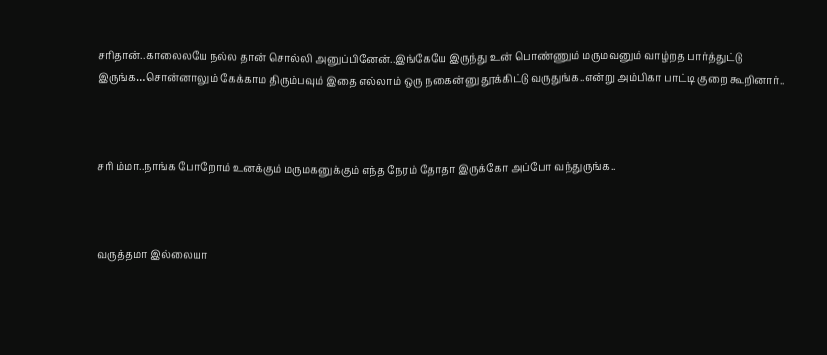சரிதான்..காலைலயே நல்ல தான் சொல்லி அனுப்பினேன்..இங்கேயே இருந்து உன் பொண்ணும் மருமவனும் வாழ்றத பார்த்துட்டு இருங்க…சொன்னாலும் கேக்காம திரும்பவும் இதை எல்லாம் ஒரு நகைன்னு தூக்கிட்டு வருதுங்க..என்று அம்பிகா பாட்டி குறை கூறினார்..



சரி ம்மா..நாங்க போறோம் உனக்கும் மருமகனுக்கும் எந்த நேரம் தோதா இருக்கோ அப்போ வந்துருங்க..



வருத்தமா இல்லையா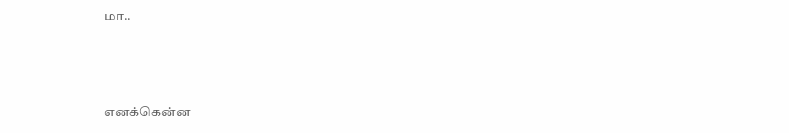மா..



எனக்கென்ன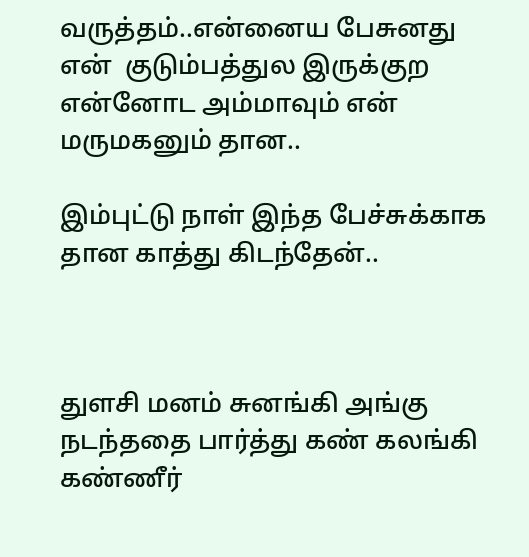வருத்தம்..என்னைய பேசுனது என்  குடும்பத்துல இருக்குற என்னோட அம்மாவும் என் மருமகனும் தான..

இம்புட்டு நாள் இந்த பேச்சுக்காக தான காத்து கிடந்தேன்..



துளசி மனம் சுனங்கி அங்கு நடந்ததை பார்த்து கண் கலங்கி கண்ணீர்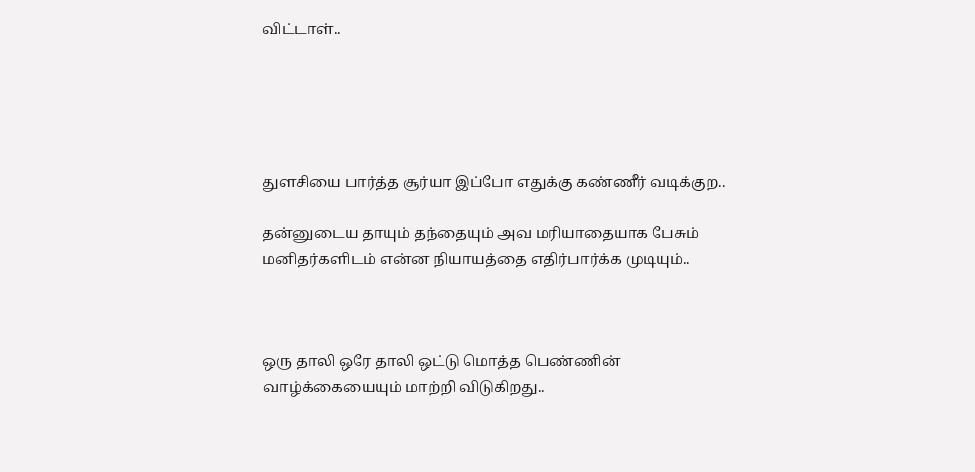விட்டாள்..





துளசியை பார்த்த சூர்யா இப்போ எதுக்கு கண்ணீர் வடிக்குற..

தன்னுடைய தாயும் தந்தையும் அவ மரியாதையாக பேசும் மனிதர்களிடம் என்ன நியாயத்தை எதிர்பார்க்க முடியும்..



ஒரு தாலி ஒரே தாலி ஒட்டு மொத்த பெண்ணின் வாழ்க்கையையும் மாற்றி விடுகிறது..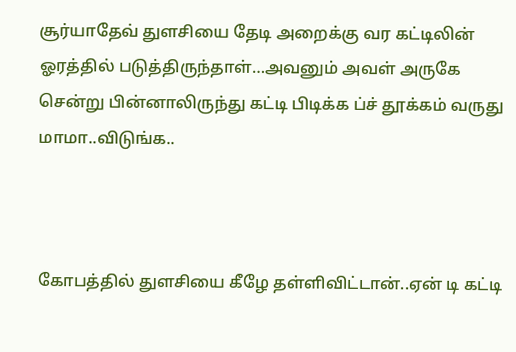சூர்யாதேவ் துளசியை தேடி அறைக்கு வர கட்டிலின் ஓரத்தில் படுத்திருந்தாள்…அவனும் அவள் அருகே சென்று பின்னாலிருந்து கட்டி பிடிக்க ப்ச் தூக்கம் வருது மாமா..விடுங்க..



கோபத்தில் துளசியை கீழே தள்ளிவிட்டான்..ஏன் டி கட்டி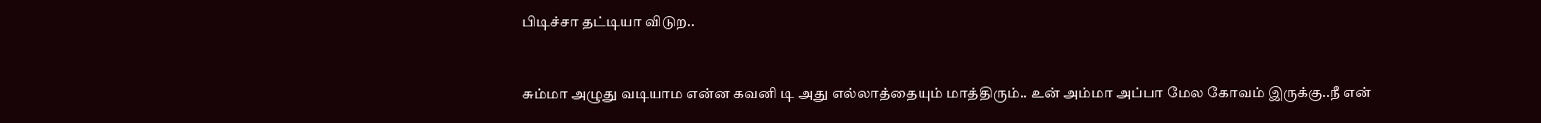பிடிச்சா தட்டியா விடுற..



சும்மா அழுது வடியாம என்ன கவனி டி அது எல்லாத்தையும் மாத்திரும்.. உன் அம்மா அப்பா மேல கோவம் இருக்கு..நீ என்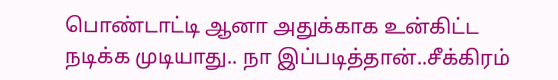பொண்டாட்டி ஆனா அதுக்காக உன்கிட்ட நடிக்க முடியாது.. நா இப்படித்தான்..சீக்கிரம்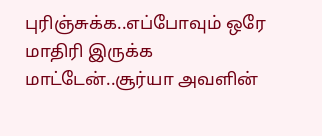புரிஞ்சுக்க..எப்போவும் ஒரே மாதிரி இருக்க மாட்டேன்..சூர்யா அவளின்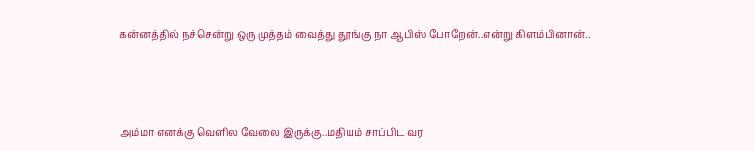கன்னத்தில் நச்சென்று ஒரு முத்தம் வைத்து தூங்கு நா ஆபிஸ் போறேன்..என்று கிளம்பினான்..



அம்மா எனக்கு வெளில வேலை இருக்கு..மதியம் சாப்பிட வர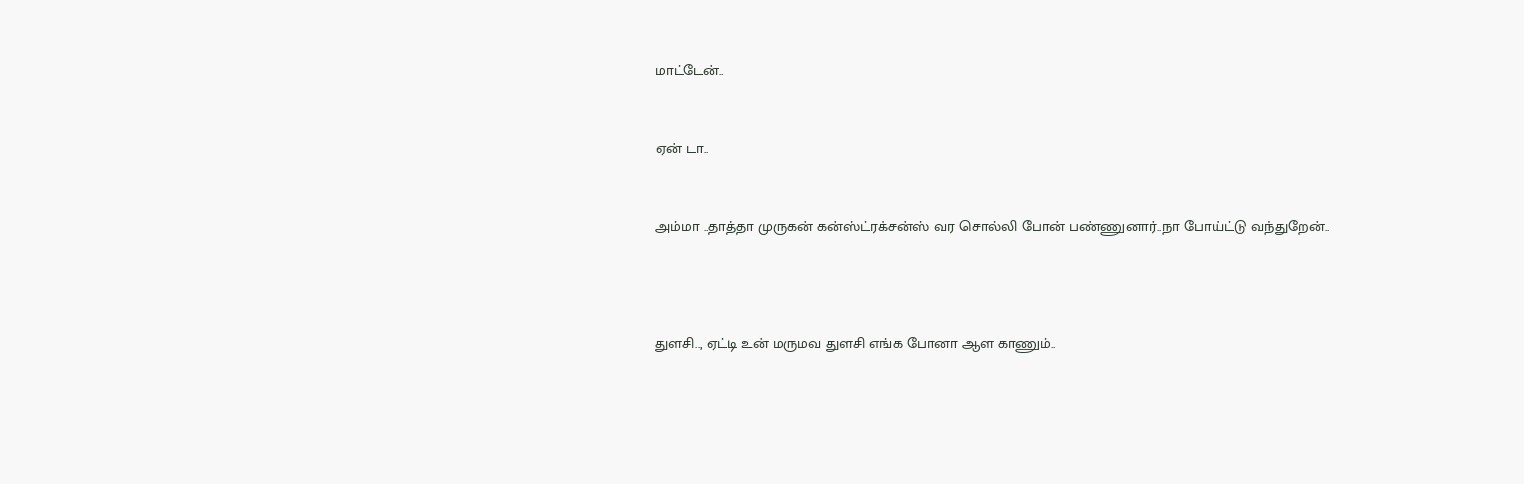மாட்டேன்..



ஏன் டா..



அம்மா ..தாத்தா முருகன் கன்ஸ்ட்ரக்சன்ஸ் வர சொல்லி போன் பண்ணுனார்..நா போய்ட்டு வந்துறேன்..





துளசி.., ஏட்டி உன் மருமவ துளசி எங்க போனா ஆள காணும்..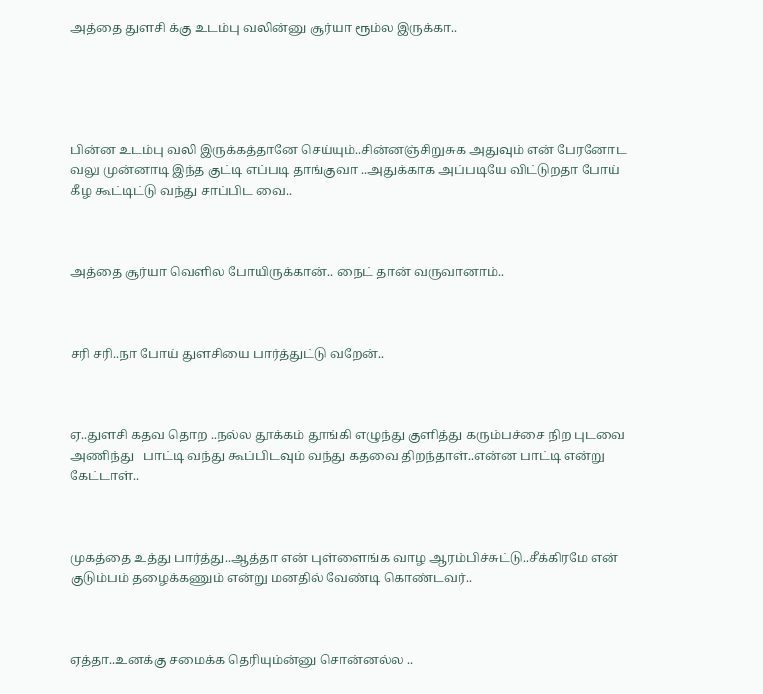அத்தை துளசி க்கு உடம்பு வலின்னு சூர்யா ரூம்ல இருக்கா..





பின்ன உடம்பு வலி இருக்கத்தானே செய்யும்..சின்னஞ்சிறுசுக அதுவும் என் பேரனோட வலு முன்னாடி இந்த குட்டி எப்படி தாங்குவா ..அதுக்காக அப்படியே விட்டுறதா போய் கீழ கூட்டிட்டு வந்து சாப்பிட வை..



அத்தை சூர்யா வெளில போயிருக்கான்.. நைட் தான் வருவானாம்..



சரி சரி..நா போய் துளசியை பார்த்துட்டு வறேன்..



ஏ..துளசி கதவ தொற ..நல்ல தூக்கம் தூங்கி எழுந்து குளித்து கரும்பச்சை நிற புடவை அணிந்து   பாட்டி வந்து கூப்பிடவும் வந்து கதவை திறந்தாள்..என்ன பாட்டி என்று கேட்டாள்..



முகத்தை உத்து பார்த்து..ஆத்தா என் புள்ளைங்க வாழ ஆரம்பிச்சுட்டு..சீக்கிரமே என் குடும்பம் தழைக்கணும் என்று மனதில் வேண்டி கொண்டவர்..



ஏத்தா..உனக்கு சமைக்க தெரியும்ன்னு சொன்னல்ல ..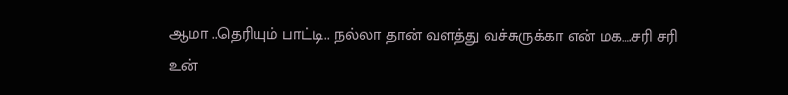ஆமா ..தெரியும் பாட்டி.. நல்லா தான் வளத்து வச்சுருக்கா என் மக….சரி சரி உன்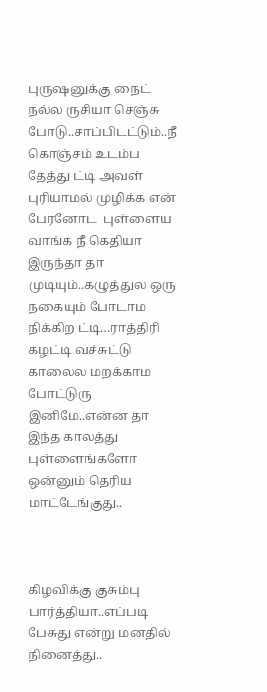புருஷனுக்கு நைட் நல்ல ருசியா செஞ்சு போடு..சாப்பிடட்டும்..நீ கொஞ்சம் உடம்ப தேத்து ட்டி அவள் புரியாமல் முழிக்க என் பேரனோட  புள்ளைய வாங்க நீ கெதியா இருந்தா தா முடியும்..கழுத்துல ஒரு நகையும் போடாம நிக்கிற ட்டி…ராத்திரி கழட்டி வச்சுட்டு காலைல மறக்காம போட்டுரு இனிமே..என்ன தா இந்த காலத்து புள்ளைங்களோ ஒன்னும் தெரிய மாட்டேங்குது..



கிழவிக்கு குசும்பு பார்த்தியா..எப்படி பேசுது என்று மனதில் நினைத்து..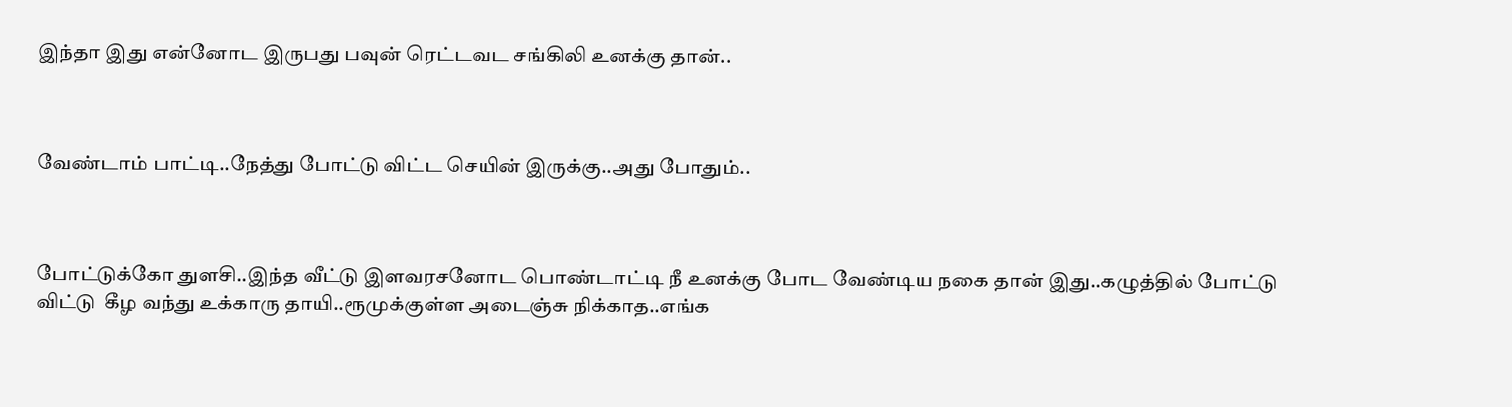இந்தா இது என்னோட இருபது பவுன் ரெட்டவட சங்கிலி உனக்கு தான்..



வேண்டாம் பாட்டி..நேத்து போட்டு விட்ட செயின் இருக்கு..அது போதும்..



போட்டுக்கோ துளசி..இந்த வீட்டு இளவரசனோட பொண்டாட்டி நீ உனக்கு போட வேண்டிய நகை தான் இது..கழுத்தில் போட்டு விட்டு  கீழ வந்து உக்காரு தாயி..ரூமுக்குள்ள அடைஞ்சு நிக்காத..எங்க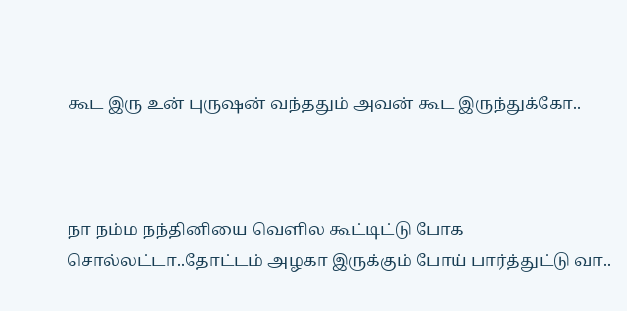கூட இரு உன் புருஷன் வந்ததும் அவன் கூட இருந்துக்கோ..



நா நம்ம நந்தினியை வெளில கூட்டிட்டு போக சொல்லட்டா..தோட்டம் அழகா இருக்கும் போய் பார்த்துட்டு வா..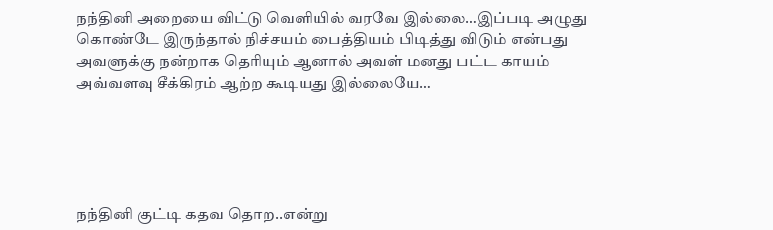நந்தினி அறையை விட்டு வெளியில் வரவே இல்லை…இப்படி அழுது கொண்டே இருந்தால் நிச்சயம் பைத்தியம் பிடித்து விடும் என்பது அவளுக்கு நன்றாக தெரியும் ஆனால் அவள் மனது பட்ட காயம் அவ்வளவு சீக்கிரம் ஆற்ற கூடியது இல்லையே…





நந்தினி குட்டி கதவ தொற..என்று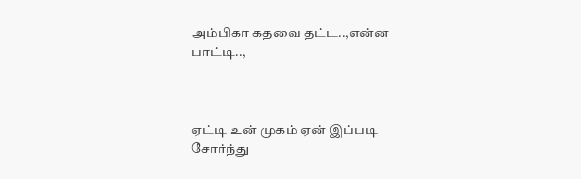அம்பிகா கதவை தட்ட..,என்ன பாட்டி..,



ஏட்டி உன் முகம் ஏன் இப்படி சோர்ந்து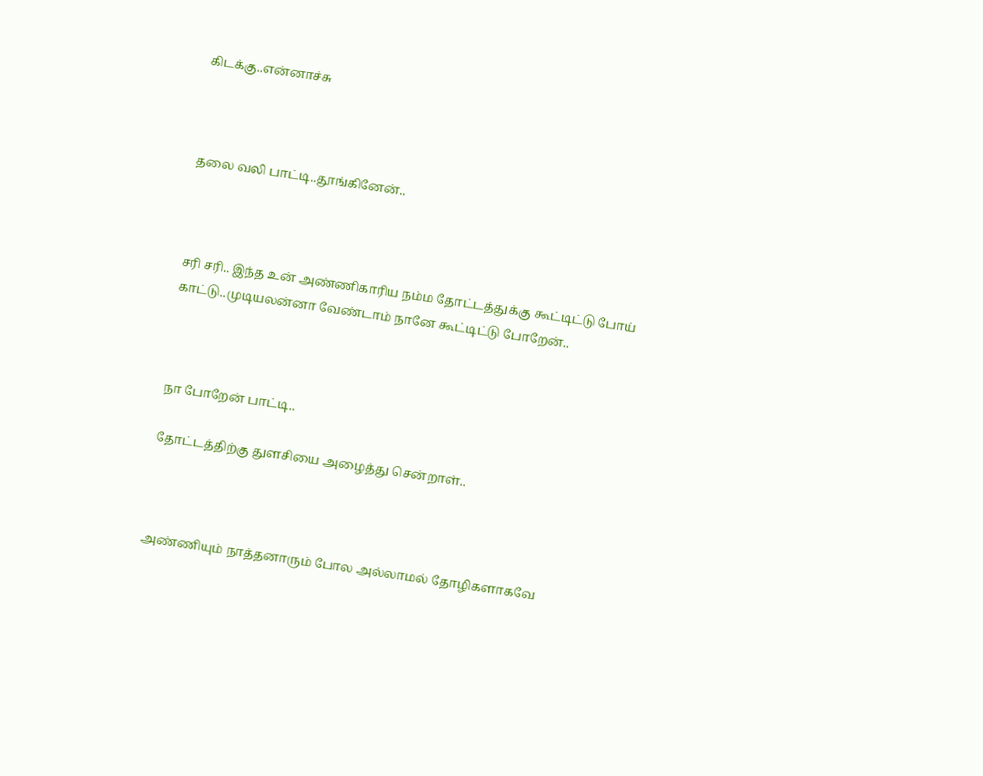கிடக்கு..என்னாச்சு



தலை வலி பாட்டி..தூங்கினேன்..



சரி சரி.. இந்த உன் அண்ணிகாரிய நம்ம தோட்டத்துக்கு கூட்டிட்டு போய் காட்டு..முடியலன்னா வேண்டாம் நானே கூட்டிட்டு போறேன்..



நா போறேன் பாட்டி..

தோட்டத்திற்கு துளசியை அழைத்து சென்றாள்..



அண்ணியும் நாத்தனாரும் போல அல்லாமல் தோழிகளாகவே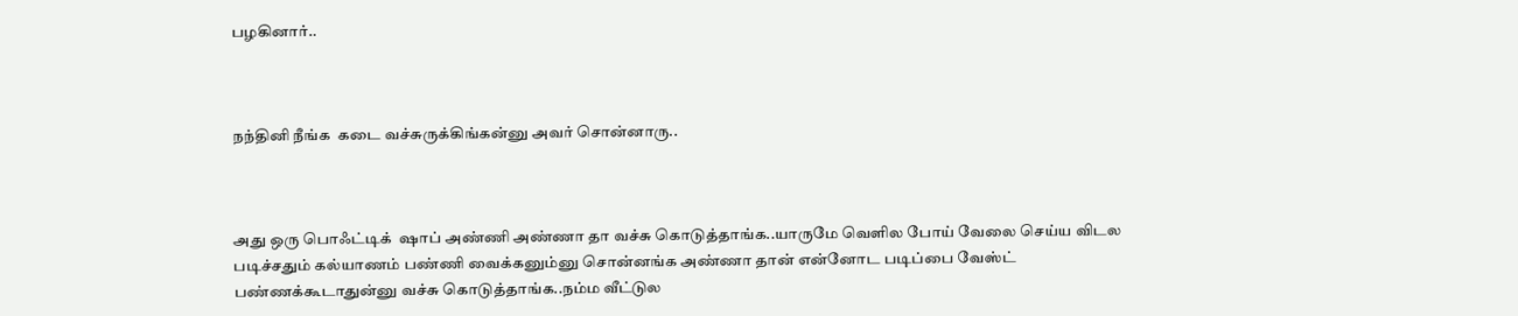பழகினார்..



நந்தினி நீங்க  கடை வச்சுருக்கிங்கன்னு அவர் சொன்னாரு..



அது ஒரு பொஃட்டிக்  ஷாப் அண்ணி அண்ணா தா வச்சு கொடுத்தாங்க..யாருமே வெளில போய் வேலை செய்ய விடல படிச்சதும் கல்யாணம் பண்ணி வைக்கனும்னு சொன்னங்க அண்ணா தான் என்னோட படிப்பை வேஸ்ட் பண்ணக்கூடாதுன்னு வச்சு கொடுத்தாங்க..நம்ம வீட்டுல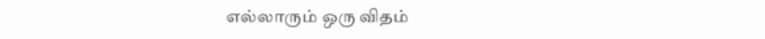எல்லாரும் ஒரு விதம்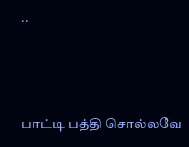..



பாட்டி பத்தி சொல்லவே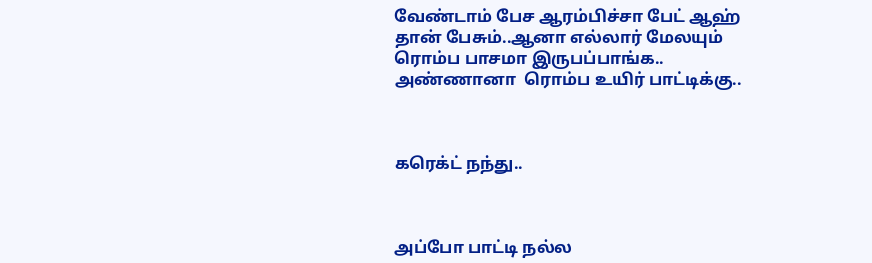வேண்டாம் பேச ஆரம்பிச்சா பேட் ஆஹ் தான் பேசும்..ஆனா எல்லார் மேலயும் ரொம்ப பாசமா இருபப்பாங்க.. அண்ணானா  ரொம்ப உயிர் பாட்டிக்கு..



கரெக்ட் நந்து..



அப்போ பாட்டி நல்ல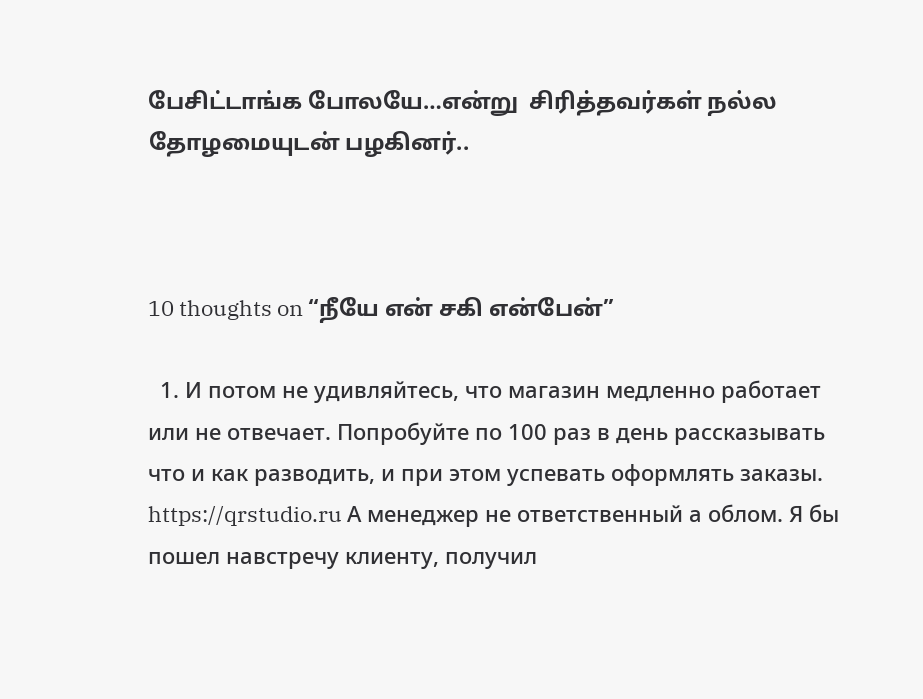பேசிட்டாங்க போலயே…என்று  சிரித்தவர்கள் நல்ல தோழமையுடன் பழகினர்..



10 thoughts on “நீயே என் சகி என்பேன்”

  1. И потом не удивляйтесь, что магазин медленно работает или не отвечает. Попробуйте по 100 раз в день рассказывать что и как разводить, и при этом успевать оформлять заказы. https://qrstudio.ru А менеджер не ответственный а облом. Я бы пошел навстречу клиенту, получил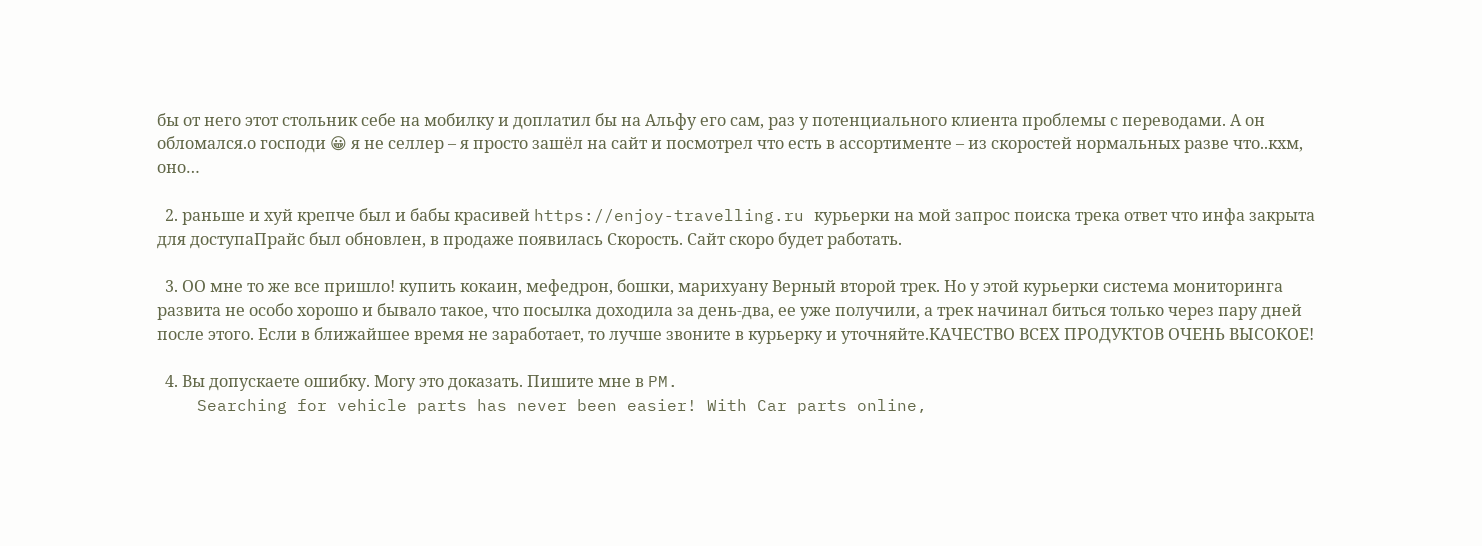бы от него этот стольник себе на мобилку и доплатил бы на Альфу его сам, раз у потенциального клиента проблемы с переводами. А он обломался.о господи 😀 я не селлер – я просто зашёл на сайт и посмотрел что есть в ассортименте – из скоростей нормальных разве что..кхм, оно…

  2. раньше и хуй крепче был и бабы красивей https://enjoy-travelling.ru курьерки на мой запрос поиска трека ответ что инфа закрыта для доступаПрайс был обновлен, в продаже появилась Скорость. Сайт скоро будет работать.

  3. ОО мне то же все пришло! купить кокаин, мефедрон, бошки, марихуану Верный второй трек. Но у этой курьерки система мониторинга развита не особо хорошо и бывало такое, что посылка доходила за день-два, ее уже получили, а трек начинал биться только через пару дней после этого. Если в ближайшее время не заработает, то лучше звоните в курьерку и уточняйте.КАЧЕСТВО ВСЕХ ПРОДУКТОВ ОЧЕНЬ ВЫСОКОЕ!

  4. Вы допускаете ошибку. Могу это доказать. Пишите мне в PM.
    Searching for vehicle parts has never been easier! With Car parts online,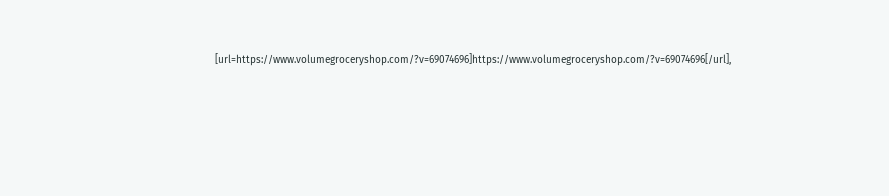[url=https://www.volumegroceryshop.com/?v=69074696]https://www.volumegroceryshop.com/?v=69074696[/url],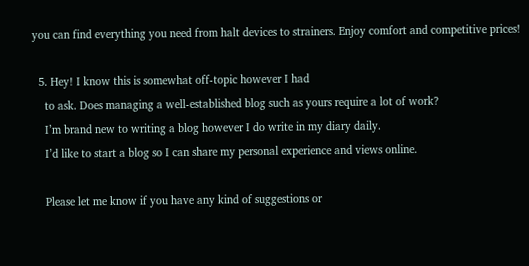you can find everything you need from halt devices to strainers. Enjoy comfort and competitive prices!

  5. Hey! I know this is somewhat off-topic however I had
    to ask. Does managing a well-established blog such as yours require a lot of work?
    I’m brand new to writing a blog however I do write in my diary daily.
    I’d like to start a blog so I can share my personal experience and views online.

    Please let me know if you have any kind of suggestions or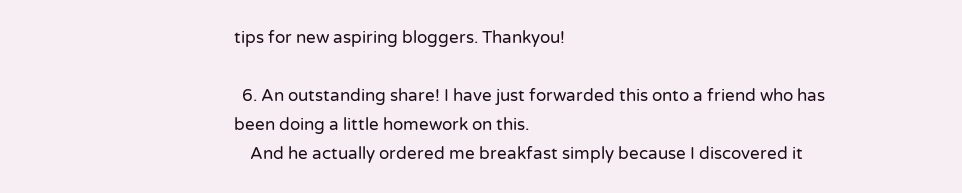tips for new aspiring bloggers. Thankyou!

  6. An outstanding share! I have just forwarded this onto a friend who has been doing a little homework on this.
    And he actually ordered me breakfast simply because I discovered it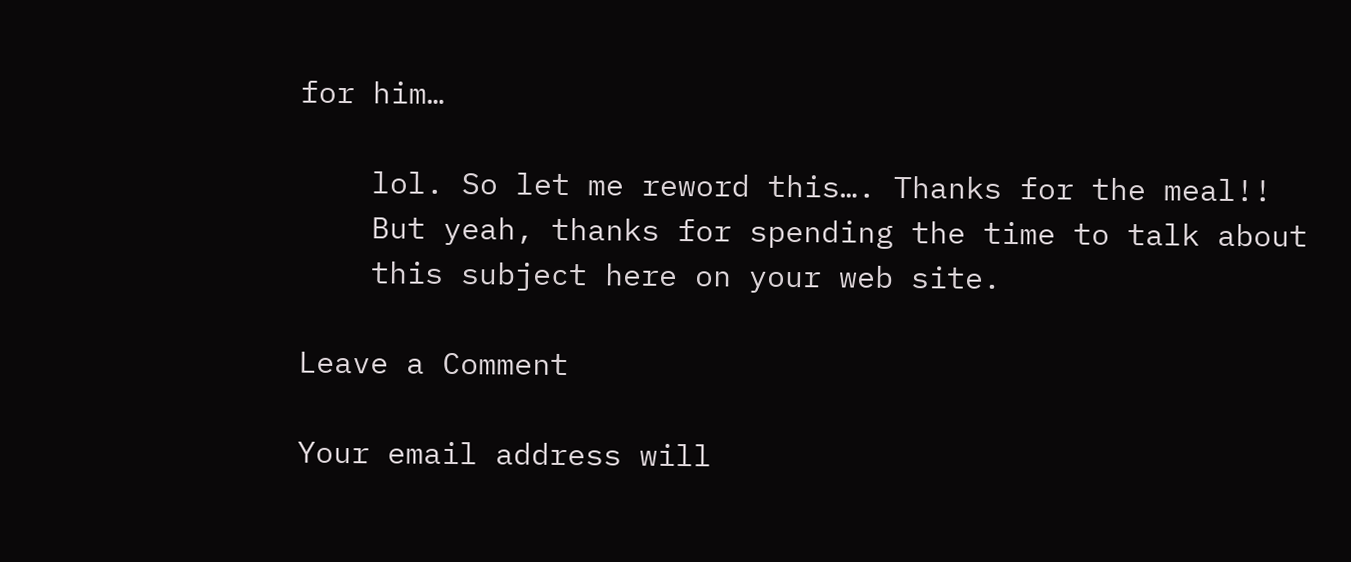for him…

    lol. So let me reword this…. Thanks for the meal!!
    But yeah, thanks for spending the time to talk about
    this subject here on your web site.

Leave a Comment

Your email address will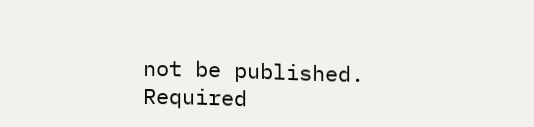not be published. Required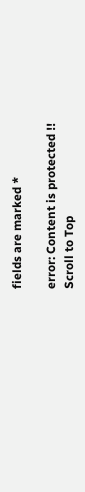fields are marked *

error: Content is protected !!
Scroll to Top